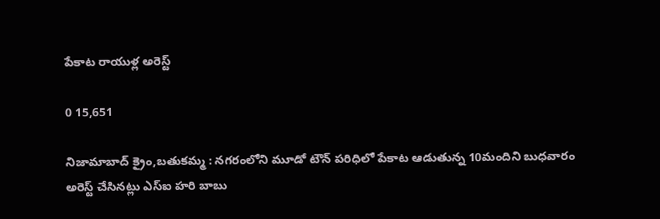పేకాట రాయుళ్ల అరెస్ట్

0 15,651

నిజామాబాద్ క్రైం,బతుకమ్మ : నగరంలోని మూడో టౌన్ పరిధిలో పేకాట ఆడుతున్న 10మందిని బుధవారం అరెస్ట్ చేసినట్లు ఎస్ఐ హరి బాబు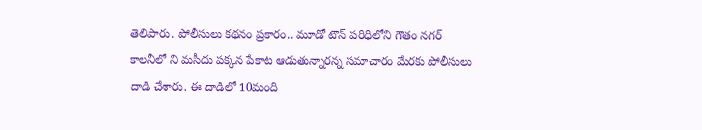తెలిపారు. పోలీసులు కథనం ప్రకారం.. మూడో టౌన్ పరిధిలోని గౌతం నగర్ కాలనీలో ని మసీదు పక్కన పేకాట ఆడుతున్నారన్న సమాచారం మేరకు పోలీసులు దాడి చేశారు. ఈ దాడిలో 10మంది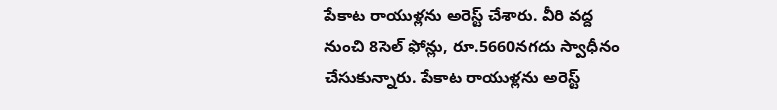పేకాట రాయుళ్లను అరెస్ట్ చేశారు. వీరి వద్ద నుంచి 8సెల్ ఫోన్లు, రూ.5660నగదు స్వాధీనం చేసుకున్నారు. పేకాట రాయుళ్లను అరెస్ట్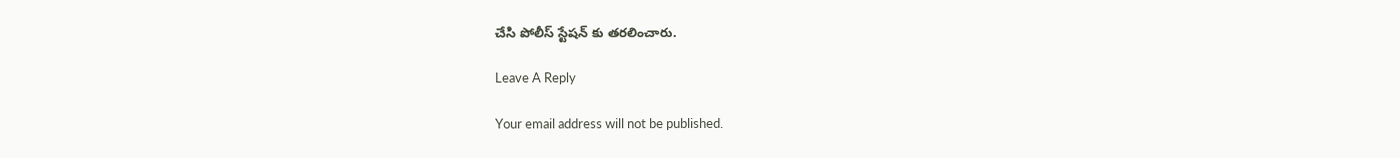చేసి పోలీస్ స్టేషన్ కు తరలించారు.

Leave A Reply

Your email address will not be published.